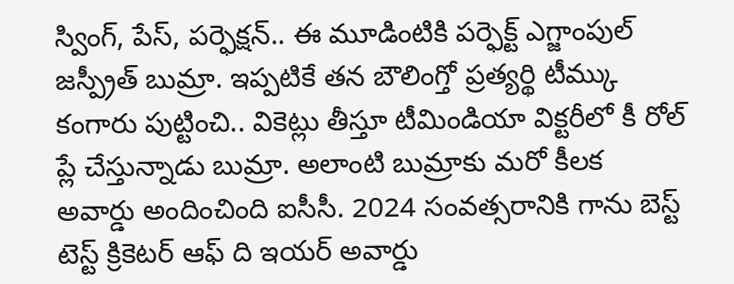స్వింగ్, పేస్, పర్ఫెక్షన్.. ఈ మూడింటికి పర్ఫెక్ట్ ఎగ్జాంపుల్ జస్ప్రీత్ బుమ్రా. ఇప్పటికే తన బౌలింగ్తో ప్రత్యర్థి టీమ్కు కంగారు పుట్టించి.. వికెట్లు తీస్తూ టీమిండియా విక్టరీలో కీ రోల్ ప్లే చేస్తున్నాడు బుమ్రా. అలాంటి బుమ్రాకు మరో కీలక అవార్డు అందించింది ఐసీసీ. 2024 సంవత్సరానికి గాను బెస్ట్ టెస్ట్ క్రికెటర్ ఆఫ్ ది ఇయర్ అవార్డు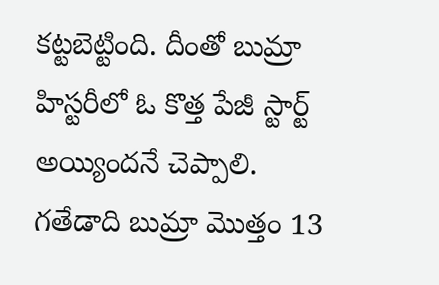కట్టబెట్టింది. దీంతో బుమ్రా హిస్టరీలో ఓ కొత్త పేజీ స్టార్ట్ అయ్యిందనే చెప్పాలి.
గతేడాది బుమ్రా మొత్తం 13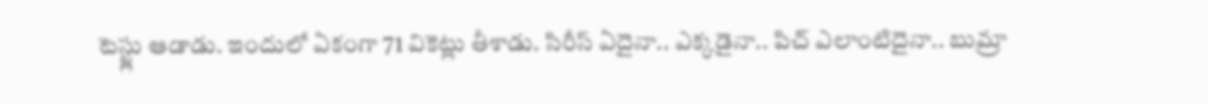టెస్ట్లు ఆడాడు. ఇందులో ఏకంగా 71 వికెట్లు తీశాడు. సిరీస్ ఏదైనా.. ఎక్కడైనా.. పిచ్ ఎలాంటిదైనా.. బుమ్రా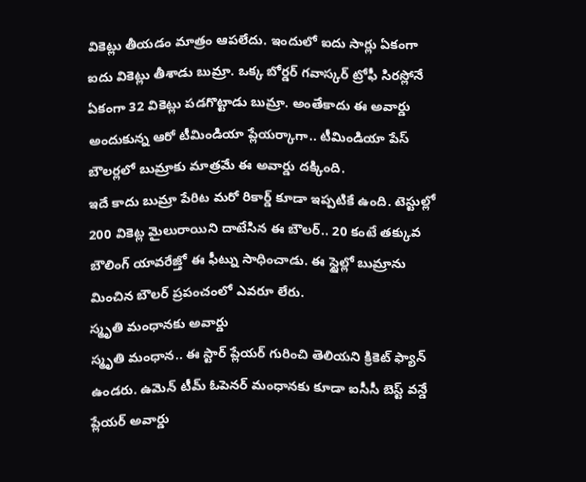వికెట్లు తీయడం మాత్రం ఆపలేదు. ఇందులో ఐదు సార్లు ఏకంగా ఐదు వికెట్లు తీశాడు బుమ్రా. ఒక్క బోర్డర్ గవాస్కర్ ట్రోఫీ సిరస్లోనే ఏకంగా 32 వికెట్లు పడగొట్టాడు బుమ్రా. అంతేకాదు ఈ అవార్డు అందుకున్న ఆరో టీమిండియా ప్లేయర్కాగా.. టీమిండియా పేస్ బౌలర్లలో బుమ్రాకు మాత్రమే ఈ అవార్డు దక్కింది.
ఇదే కాదు బుమ్రా పేరిట మరో రికార్డ్ కూడా ఇప్పటికే ఉంది. టెస్టుల్లో 200 వికెట్ల మైలురాయిని దాటేసిన ఈ బౌలర్.. 20 కంటే తక్కువ బౌలింగ్ యావరేజ్తో ఈ ఫీట్ను సాధించాడు. ఈ స్టైల్లో బుమ్రాను మించిన బౌలర్ ప్రపంచంలో ఎవరూ లేరు.
స్మృతి మంధానకు అవార్డు
స్మృతి మంధాన.. ఈ స్టార్ ప్లేయర్ గురించి తెలియని క్రికెట్ ఫ్యాన్ ఉండరు. ఉమెన్ టీమ్ ఓపెనర్ మంధానకు కూడా ఐసీసీ బెస్ట్ వన్డే ప్లేయర్ అవార్డు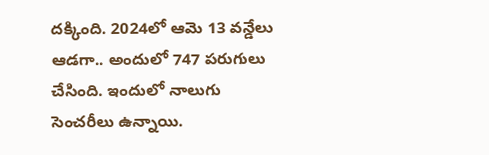దక్కింది. 2024లో ఆమె 13 వన్డేలు ఆడగా.. అందులో 747 పరుగులు చేసింది. ఇందులో నాలుగు సెంచరీలు ఉన్నాయి.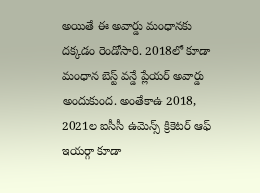అయితే ఈ అవార్డు మంధానకు దక్కడం రెండోసారి. 2018లో కూడా మంధాన బెస్ట్ వన్డే ప్లేయర్ అవార్డు అందుకుంద. అంతేకాఉ 2018, 2021ల ఐసీసీ ఉమెన్స్ క్రికెటర్ ఆఫ్ ఇయర్గా కూడా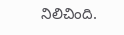నిలిచింది.